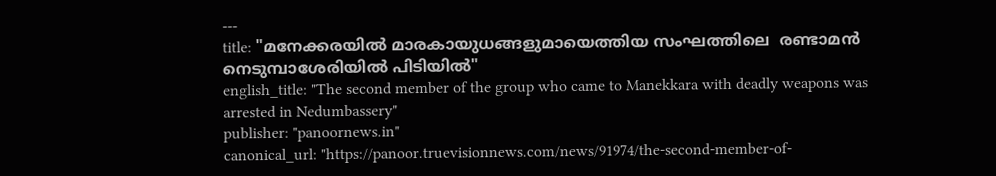---
title: "മനേക്കരയിൽ മാരകായുധങ്ങളുമായെത്തിയ സംഘത്തിലെ  രണ്ടാമൻ നെടുമ്പാശേരിയിൽ പിടിയിൽ"
english_title: "The second member of the group who came to Manekkara with deadly weapons was arrested in Nedumbassery"
publisher: "panoornews.in"
canonical_url: "https://panoor.truevisionnews.com/news/91974/the-second-member-of-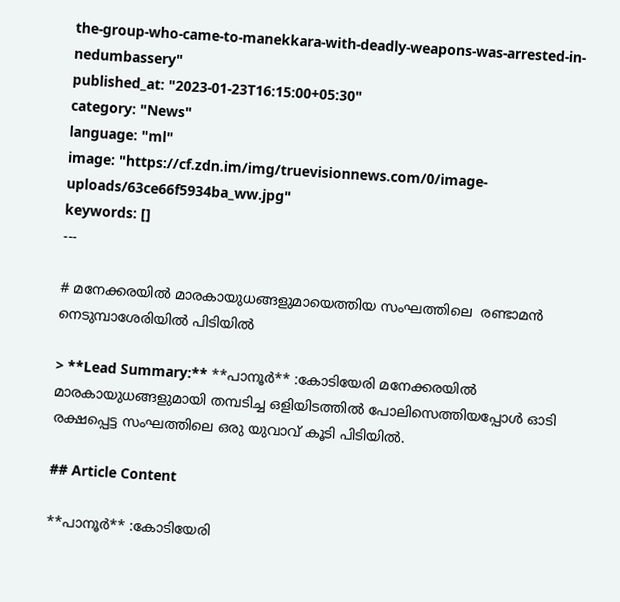the-group-who-came-to-manekkara-with-deadly-weapons-was-arrested-in-nedumbassery"
published_at: "2023-01-23T16:15:00+05:30"
category: "News"
language: "ml"
image: "https://cf.zdn.im/img/truevisionnews.com/0/image-uploads/63ce66f5934ba_ww.jpg"
keywords: []
---

# മനേക്കരയിൽ മാരകായുധങ്ങളുമായെത്തിയ സംഘത്തിലെ  രണ്ടാമൻ നെടുമ്പാശേരിയിൽ പിടിയിൽ

> **Lead Summary:** **പാനൂർ** :കോടിയേരി മനേക്കരയിൽ മാരകായുധങ്ങളുമായി തമ്പടിച്ച ഒളിയിടത്തിൽ പോലിസെത്തിയപ്പോൾ ഓടി രക്ഷപ്പെട്ട സംഘത്തിലെ ഒരു യുവാവ് കൂടി പിടിയിൽ.

## Article Content

**പാനൂർ** :കോടിയേരി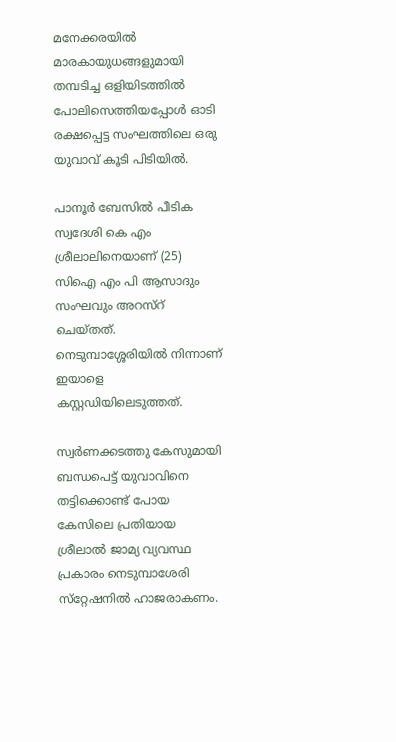മനേക്കരയിൽ മാരകായുധങ്ങളുമായി തമ്പടിച്ച ഒളിയിടത്തിൽ പോലിസെത്തിയപ്പോൾ ഓടി രക്ഷപ്പെട്ട സംഘത്തിലെ ഒരു യുവാവ് കൂടി പിടിയിൽ.

പാനൂർ ബേസിൽ പീടിക സ്വദേശി കെ എം ശ്രീലാലിനെയാണ് (25)  സിഐ എം പി ആസാദും സംഘവും അറസ്റ് ചെയ്തത്. നെടുമ്പാശ്ശേരിയിൽ നിന്നാണ് ഇയാളെ കസ്റ്റഡിയിലെടുത്തത്.

സ്വർണക്കടത്തു കേസുമായി ബന്ധപെട്ട് യുവാവിനെ തട്ടിക്കൊണ്ട് പോയ കേസിലെ പ്രതിയായ ശ്രീലാൽ ജാമ്യ വ്യവസ്ഥ പ്രകാരം നെടുമ്പാശേരി സ്‌റ്റേഷനിൽ ഹാജരാകണം.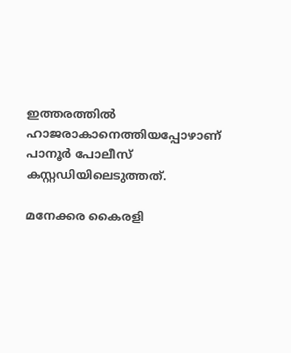ഇത്തരത്തിൽ ഹാജരാകാനെത്തിയപ്പോഴാണ് പാനൂർ പോലീസ് കസ്റ്റഡിയിലെടുത്തത്.

മനേക്കര കൈരളി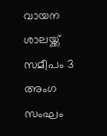വായന ശാലയ്ക്ക് സമീപം 3 അംഗ സംഘം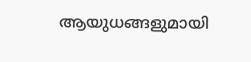ആയുധങ്ങളുമായി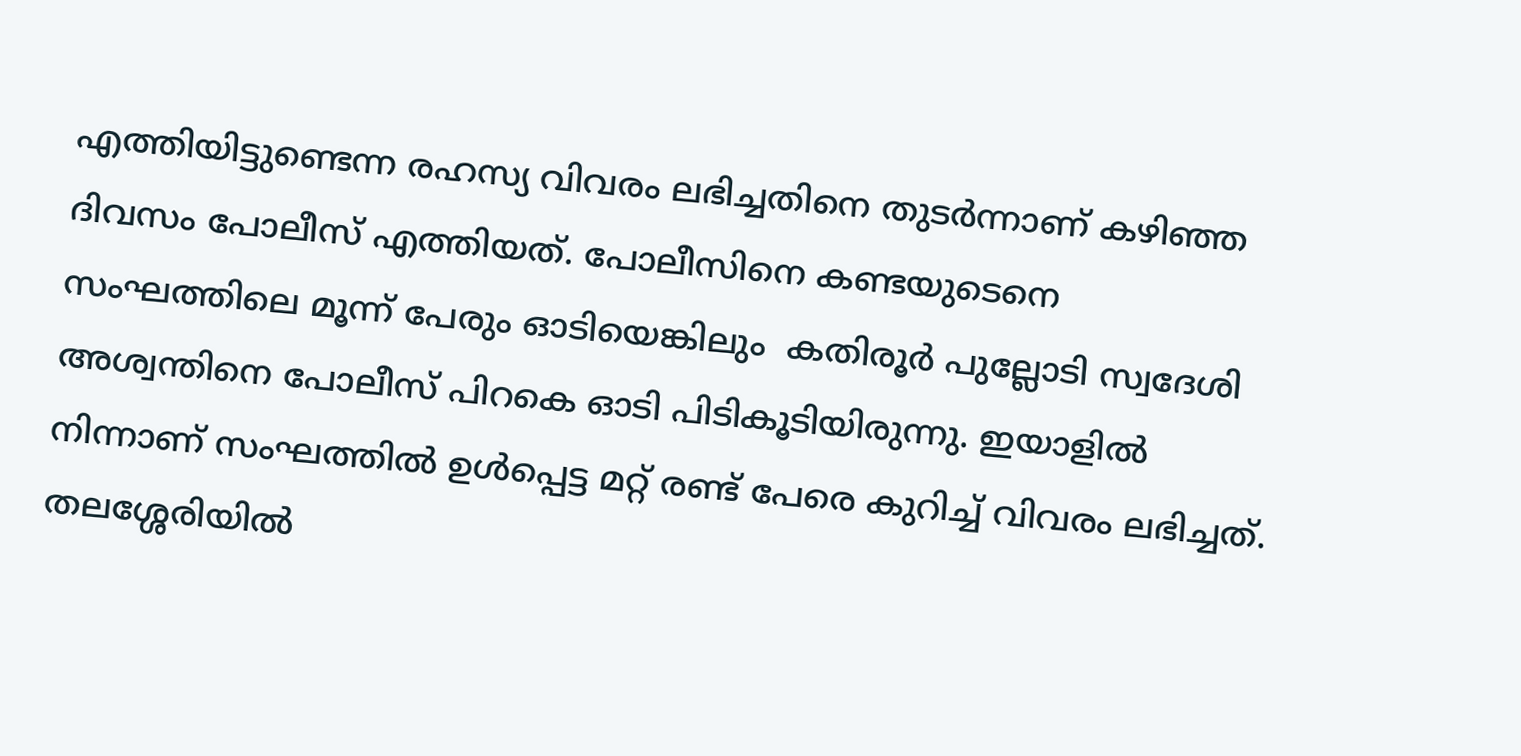എത്തിയിട്ടുണ്ടെന്ന രഹസ്യ വിവരം ലഭിച്ചതിനെ തുടർന്നാണ് കഴിഞ്ഞ ദിവസം പോലീസ് എത്തിയത്. പോലീസിനെ കണ്ടയുടെനെ സംഘത്തിലെ മൂന്ന് പേരും ഓടിയെങ്കിലും  കതിരൂർ പുല്ലോടി സ്വദേശി അശ്വന്തിനെ പോലീസ് പിറകെ ഓടി പിടികൂടിയിരുന്നു. ഇയാളിൽ നിന്നാണ് സംഘത്തിൽ ഉൾപ്പെട്ട മറ്റ് രണ്ട് പേരെ കുറിച്ച് വിവരം ലഭിച്ചത്. തലശ്ശേരിയിൽ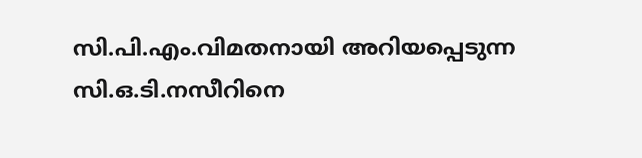സി.പി.എം.വിമതനായി അറിയപ്പെടുന്ന സി.ഒ.ടി.നസീറിനെ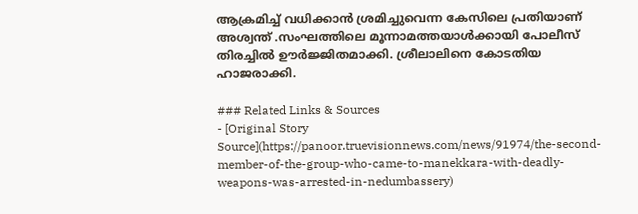ആക്രമിച്ച് വധിക്കാൻ ശ്രമിച്ചുവെന്ന കേസിലെ പ്രതിയാണ് അശ്വന്ത് .സംഘത്തിലെ മൂന്നാമത്തയാൾക്കായി പോലീസ് തിരച്ചിൽ ഊർജ്ജിതമാക്കി. ശ്രീലാലിനെ കോടതിയ ഹാജരാക്കി.

### Related Links & Sources
- [Original Story Source](https://panoor.truevisionnews.com/news/91974/the-second-member-of-the-group-who-came-to-manekkara-with-deadly-weapons-was-arrested-in-nedumbassery)